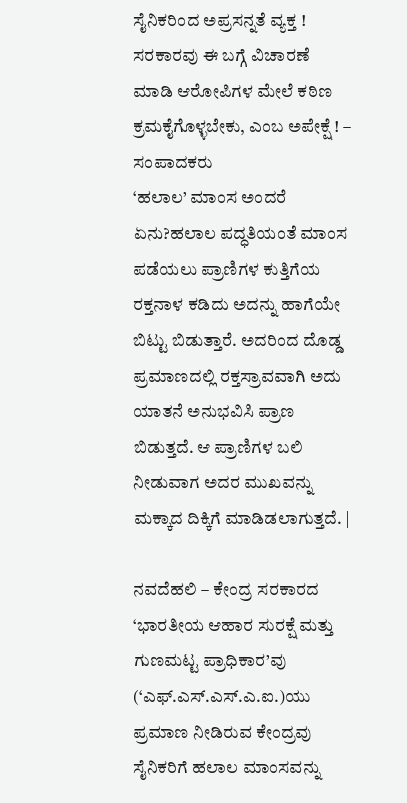ಸೈನಿಕರಿಂದ ಅಪ್ರಸನ್ನತೆ ವ್ಯಕ್ತ !
ಸರಕಾರವು ಈ ಬಗ್ಗೆ ವಿಚಾರಣೆ ಮಾಡಿ ಆರೋಪಿಗಳ ಮೇಲೆ ಕಠಿಣ ಕ್ರಮಕೈಗೊಳ್ಳಬೇಕು, ಎಂಬ ಅಪೇಕ್ಷೆ ! – ಸಂಪಾದಕರು
‘ಹಲಾಲ’ ಮಾಂಸ ಅಂದರೆ ಏನು?ಹಲಾಲ ಪದ್ಧತಿಯಂತೆ ಮಾಂಸ ಪಡೆಯಲು ಪ್ರಾಣಿಗಳ ಕುತ್ತಿಗೆಯ ರಕ್ತನಾಳ ಕಡಿದು ಅದನ್ನು ಹಾಗೆಯೇ ಬಿಟ್ಟು ಬಿಡುತ್ತಾರೆ. ಅದರಿಂದ ದೊಡ್ಡ ಪ್ರಮಾಣದಲ್ಲಿ ರಕ್ತಸ್ರಾವವಾಗಿ ಅದು ಯಾತನೆ ಅನುಭವಿಸಿ ಪ್ರಾಣ ಬಿಡುತ್ತದೆ. ಆ ಪ್ರಾಣಿಗಳ ಬಲಿ ನೀಡುವಾಗ ಅದರ ಮುಖವನ್ನು ಮಕ್ಕಾದ ದಿಕ್ಕಿಗೆ ಮಾಡಿಡಲಾಗುತ್ತದೆ. |

ನವದೆಹಲಿ – ಕೇಂದ್ರ ಸರಕಾರದ ‘ಭಾರತೀಯ ಆಹಾರ ಸುರಕ್ಷೆ ಮತ್ತು ಗುಣಮಟ್ಟ ಪ್ರಾಧಿಕಾರ’ವು (‘ಎಫ್.ಎಸ್.ಎಸ್.ಎ.ಐ.)ಯು ಪ್ರಮಾಣ ನೀಡಿರುವ ಕೇಂದ್ರವು ಸೈನಿಕರಿಗೆ ಹಲಾಲ ಮಾಂಸವನ್ನು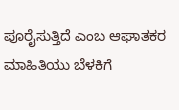ಪೂರೈಸುತ್ತಿದೆ ಎಂಬ ಆಘಾತಕರ ಮಾಹಿತಿಯು ಬೆಳಕಿಗೆ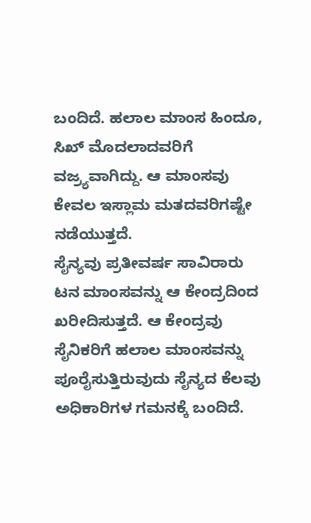ಬಂದಿದೆ. ಹಲಾಲ ಮಾಂಸ ಹಿಂದೂ, ಸಿಖ್ ಮೊದಲಾದವರಿಗೆ ವಜ್ರ್ಯವಾಗಿದ್ದು. ಆ ಮಾಂಸವು ಕೇವಲ ಇಸ್ಲಾಮ ಮತದವರಿಗಷ್ಟೇ ನಡೆಯುತ್ತದೆ.
ಸೈನ್ಯವು ಪ್ರತೀವರ್ಷ ಸಾವಿರಾರು ಟನ ಮಾಂಸವನ್ನು ಆ ಕೇಂದ್ರದಿಂದ ಖರೀದಿಸುತ್ತದೆ. ಆ ಕೇಂದ್ರವು ಸೈನಿಕರಿಗೆ ಹಲಾಲ ಮಾಂಸವನ್ನು ಪೂರೈಸುತ್ತಿರುವುದು ಸೈನ್ಯದ ಕೆಲವು ಅಧಿಕಾರಿಗಳ ಗಮನಕ್ಕೆ ಬಂದಿದೆ.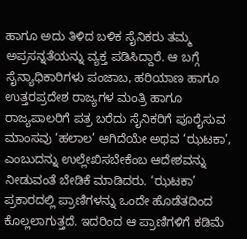ಹಾಗೂ ಅದು ತಿಳಿದ ಬಳಿಕ ಸೈನಿಕರು ತಮ್ಮ ಅಪ್ರಸನ್ನತೆಯನ್ನು ವ್ಯಕ್ತ ಪಡಿಸಿದ್ದಾರೆ. ಆ ಬಗ್ಗೆ ಸೈನ್ಯಾಧಿಕಾರಿಗಳು ಪಂಜಾಬ, ಹರಿಯಾಣ ಹಾಗೂ ಉತ್ತರಪ್ರದೇಶ ರಾಜ್ಯಗಳ ಮಂತ್ರಿ ಹಾಗೂ ರಾಜ್ಯಪಾಲರಿಗೆ ಪತ್ರ ಬರೆದು ಸೈನಿಕರಿಗೆ ಪೂರೈಸುವ ಮಾಂಸವು ‘ಹಲಾಲ’ ಆಗಿದೆಯೇ ಅಥವ ‘ಝಟಕಾ’, ಎಂಬುದನ್ನು ಉಲ್ಲೇಖಿಸಬೇಕೆಂಬ ಆದೇಶವನ್ನು ನೀಡುವಂತೆ ಬೇಡಿಕೆ ಮಾಡಿದರು. ‘ಝಟಕಾ’ ಪ್ರಕಾರದಲ್ಲಿ ಪ್ರಾಣಿಗಳನ್ನು ಒಂದೇ ಹೊಡೆತದಿಂದ ಕೊಲ್ಲಲಾಗುತ್ತದೆ. ಇದರಿಂದ ಆ ಪ್ರಾಣಿಗಳಿಗೆ ಕಡಿಮೆ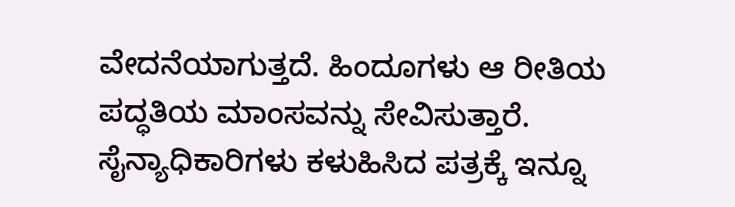ವೇದನೆಯಾಗುತ್ತದೆ. ಹಿಂದೂಗಳು ಆ ರೀತಿಯ ಪದ್ಧತಿಯ ಮಾಂಸವನ್ನು ಸೇವಿಸುತ್ತಾರೆ. ಸೈನ್ಯಾಧಿಕಾರಿಗಳು ಕಳುಹಿಸಿದ ಪತ್ರಕ್ಕೆ ಇನ್ನೂ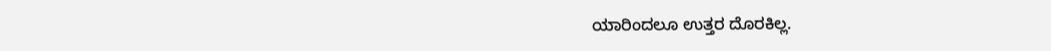ಯಾರಿಂದಲೂ ಉತ್ತರ ದೊರಕಿಲ್ಲ.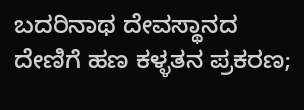ಬದರಿನಾಥ ದೇವಸ್ಥಾನದ ದೇಣಿಗೆ ಹಣ ಕಳ್ಳತನ ಪ್ರಕರಣ;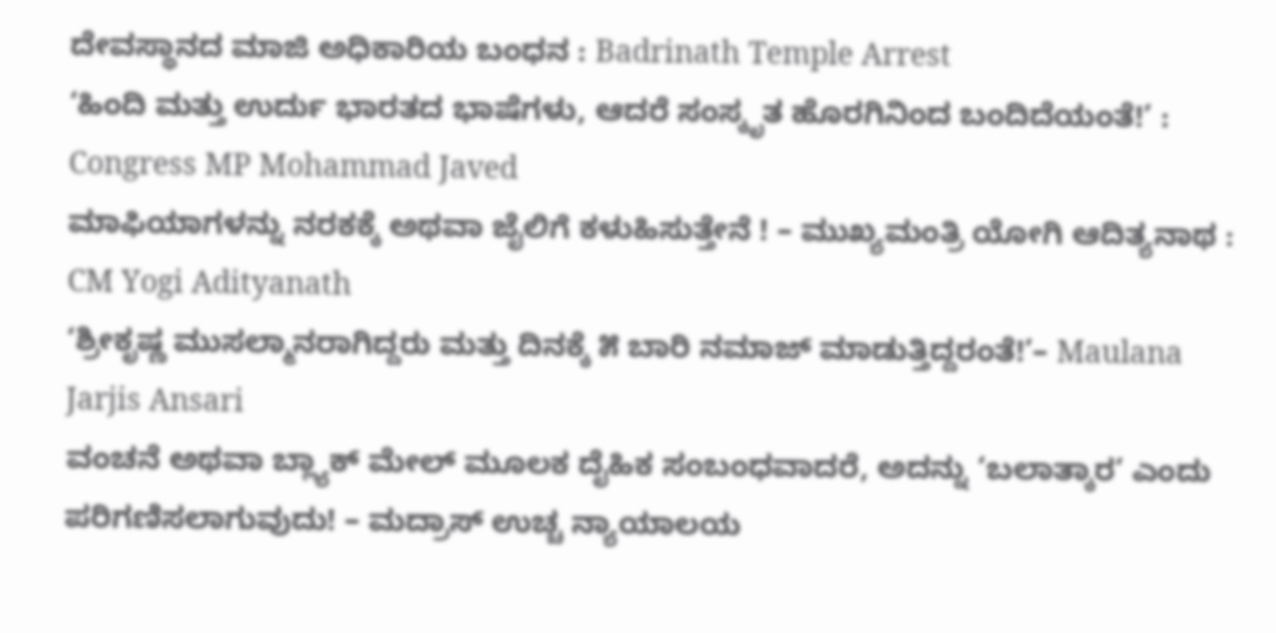ದೇವಸ್ಥಾನದ ಮಾಜಿ ಅಧಿಕಾರಿಯ ಬಂಧನ : Badrinath Temple Arrest
‘ಹಿಂದಿ ಮತ್ತು ಉರ್ದು ಭಾರತದ ಭಾಷೆಗಳು, ಆದರೆ ಸಂಸ್ಕೃತ ಹೊರಗಿನಿಂದ ಬಂದಿದೆಯಂತೆ!’ : Congress MP Mohammad Javed
ಮಾಫಿಯಾಗಳನ್ನು ನರಕಕ್ಕೆ ಅಥವಾ ಜೈಲಿಗೆ ಕಳುಹಿಸುತ್ತೇನೆ ! – ಮುಖ್ಯಮಂತ್ರಿ ಯೋಗಿ ಆದಿತ್ಯನಾಥ : CM Yogi Adityanath
‘ಶ್ರೀಕೃಷ್ಣ ಮುಸಲ್ಮಾನರಾಗಿದ್ದರು ಮತ್ತು ದಿನಕ್ಕೆ ೫ ಬಾರಿ ನಮಾಜ್ ಮಾಡುತ್ತಿದ್ದರಂತೆ!’– Maulana Jarjis Ansari
ವಂಚನೆ ಅಥವಾ ಬ್ಲ್ಯಾಕ್ ಮೇಲ್ ಮೂಲಕ ದೈಹಿಕ ಸಂಬಂಧವಾದರೆ, ಅದನ್ನು ‘ಬಲಾತ್ಕಾರ’ ಎಂದು ಪರಿಗಣಿಸಲಾಗುವುದು! – ಮದ್ರಾಸ್ ಉಚ್ಚ ನ್ಯಾಯಾಲಯ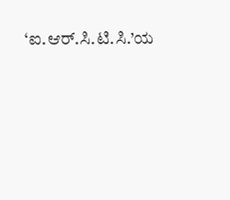‘ಐ.ಆರ್.ಸಿ.ಟಿ.ಸಿ.’ಯ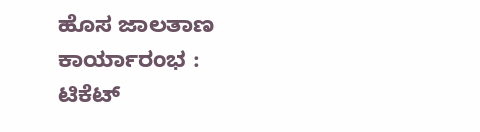ಹೊಸ ಜಾಲತಾಣ ಕಾರ್ಯಾರಂಭ : ಟಿಕೆಟ್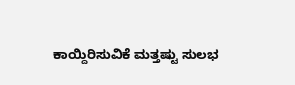ಕಾಯ್ದಿರಿಸುವಿಕೆ ಮತ್ತಷ್ಟು ಸುಲಭ